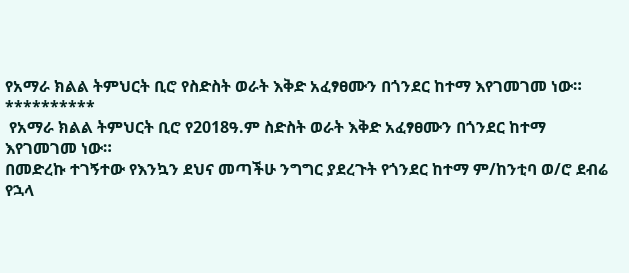የአማራ ክልል ትምህርት ቢሮ የስድስት ወራት እቅድ አፈፃፀሙን በጎንደር ከተማ እየገመገመ ነው።
**********
 የአማራ ክልል ትምህርት ቢሮ የ2018ዓ.ም ስድስት ወራት እቅድ አፈፃፀሙን በጎንደር ከተማ እየገመገመ ነው።
በመድረኩ ተገኝተው የእንኳን ደህና መጣችሁ ንግግር ያደረጉት የጎንደር ከተማ ም/ከንቲባ ወ/ሮ ደብሬ የኋላ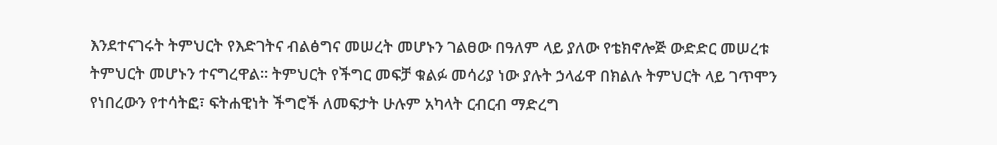እንደተናገሩት ትምህርት የእድገትና ብልፅግና መሠረት መሆኑን ገልፀው በዓለም ላይ ያለው የቴክኖሎጅ ውድድር መሠረቱ ትምህርት መሆኑን ተናግረዋል። ትምህርት የችግር መፍቻ ቁልፉ መሳሪያ ነው ያሉት ኃላፊዋ በክልሉ ትምህርት ላይ ገጥሞን የነበረውን የተሳትፎ፣ ፍትሐዊነት ችግሮች ለመፍታት ሁሉም አካላት ርብርብ ማድረግ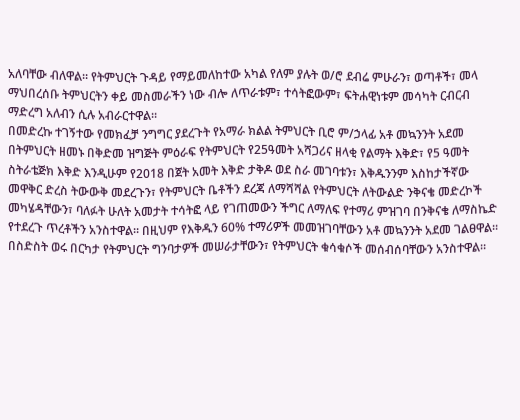አለባቸው ብለዋል። የትምህርት ጉዳይ የማይመለከተው አካል የለም ያሉት ወ/ሮ ደብሬ ምሁራን፣ ወጣቶች፣ መላ ማህበረሰቡ ትምህርትን ቀይ መስመራችን ነው ብሎ ለጥራቱም፣ ተሳትፎውም፣ ፍትሐዊነቱም መሳካት ርብርብ ማድረግ አለብን ሲሉ አብራርተዋል።
በመድረኩ ተገኝተው የመክፈቻ ንግግር ያደረጉት የአማራ ክልል ትምህርት ቢሮ ም/ኃላፊ አቶ መኳንንት አደመ በትምህርት ዘመኑ በቅድመ ዝግጅት ምዕራፍ የትምህርት የ25ዓመት አሻጋሪና ዘላቂ የልማት እቅድ፣ የ5 ዓመት ስትራቴጅክ እቅድ እንዲሁም የ2018 በጀት አመት እቅድ ታቅዶ ወደ ስራ መገባቱን፣ እቅዱንንም እስከታችኛው መዋቅር ድረስ ትውውቅ መደረጉን፣ የትምህርት ቤቶችን ደረጃ ለማሻሻል የትምህርት ለትውልድ ንቅናቄ መድረኮች መካሄዳቸውን፣ ባለፉት ሁለት አመታት ተሳትፎ ላይ የገጠመውን ችግር ለማለፍ የተማሪ ምዝገባ በንቅናቄ ለማስኬድ የተደረጉ ጥረቶችን አንስተዋል። በዚህም የእቅዱን 60% ተማሪዎች መመዝገባቸውን አቶ መኳንንት አደመ ገልፀዋል። በስድስት ወሩ በርካታ የትምህርት ግንባታዎች መሠራታቸውን፣ የትምህርት ቁሳቁሶች መሰብሰባቸውን አንስተዋል።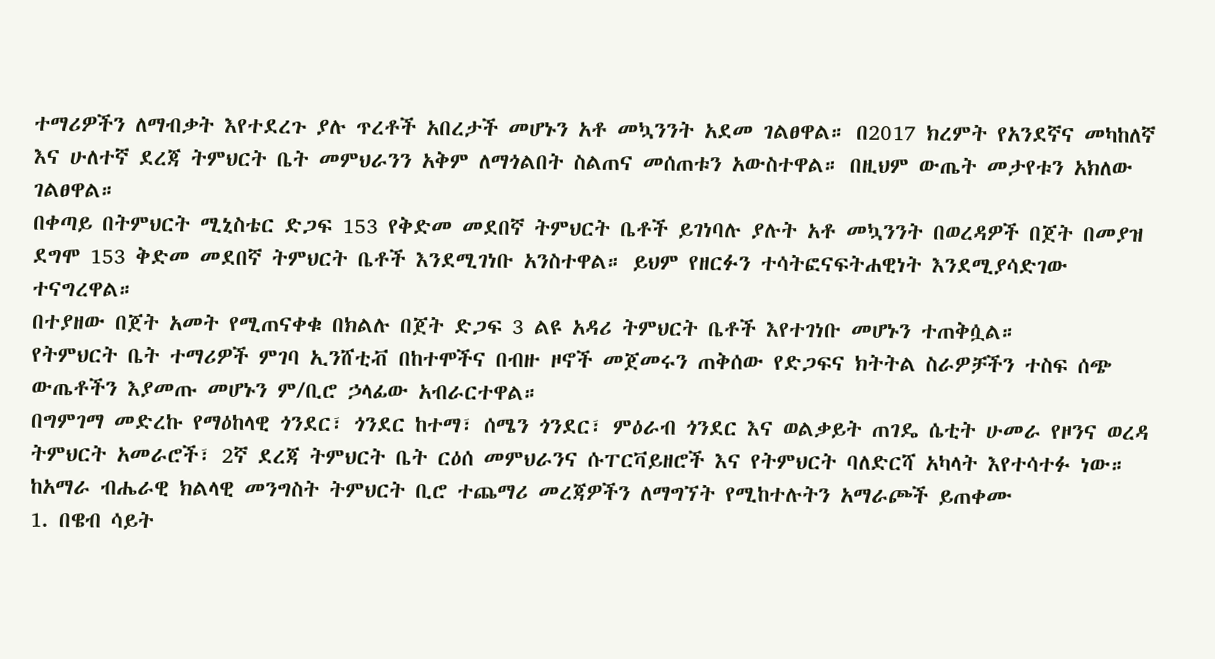ተማሪዎችን ለማብቃት እየተደረጉ ያሉ ጥረቶች አበረታች መሆኑን አቶ መኳንንት አደመ ገልፀዋል። በ2017 ክረምት የአንደኛና መካከለኛ እና ሁለተኛ ደረጃ ትምህርት ቤት መምህራንን አቅም ለማጎልበት ስልጠና መሰጠቱን አውስተዋል። በዚህም ውጤት መታየቱን አክለው ገልፀዋል።
በቀጣይ በትምህርት ሚኒስቴር ድጋፍ 153 የቅድመ መደበኛ ትምህርት ቤቶች ይገነባሉ ያሉት አቶ መኳንንት በወረዳዎች በጀት በመያዝ ደግሞ 153 ቅድመ መደበኛ ትምህርት ቤቶች እንደሚገነቡ አንስተዋል። ይህም የዘርፉን ተሳትፎናፍትሐዊነት እንደሚያሳድገው ተናግረዋል።
በተያዘው በጀት አመት የሚጠናቀቁ በክልሉ በጀት ድጋፍ 3 ልዩ አዳሪ ትምህርት ቤቶች እየተገነቡ መሆኑን ተጠቅሷል።
የትምህርት ቤት ተማሪዎች ምገባ ኢንሸቲቭ በከተሞችና በብዙ ዞኖች መጀመሩን ጠቅሰው የድጋፍና ክትትል ስራዎቻችን ተስፍ ሰጭ ውጤቶችን እያመጡ መሆኑን ም/ቢሮ ኃላፊው አብራርተዋል።
በግምገማ መድረኩ የማዕከላዊ ጎንደር፣ ጎንደር ከተማ፣ ሰሜን ጎንደር፣ ምዕራብ ጎንደር እና ወልቃይት ጠገዴ ሴቲት ሁመራ የዞንና ወረዳ ትምህርት አመራሮች፣ 2ኛ ደረጃ ትምህርት ቤት ርዕሰ መምህራንና ሱፐርቫይዘሮች እና የትምህርት ባለድርሻ አካላት እየተሳተፉ ነው።
ከአማራ ብሔራዊ ክልላዊ መንግስት ትምህርት ቢሮ ተጨማሪ መረጃዎችን ለማግኘት የሚከተሉትን አማራጮች ይጠቀሙ
1. በዌብ ሳይት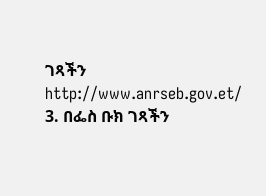ገጻችን http://www.anrseb.gov.et/
3. በፌስ ቡክ ገጻችን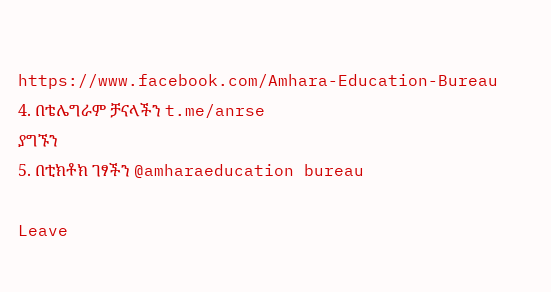https://www.facebook.com/Amhara-Education-Bureau
4. በቴሌግራም ቻናላችን t.me/anrse
ያግኙን
5. በቲክቶክ ገፃችን @amharaeducation bureau

Leave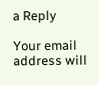a Reply

Your email address will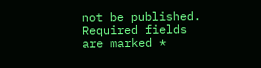not be published. Required fields are marked *